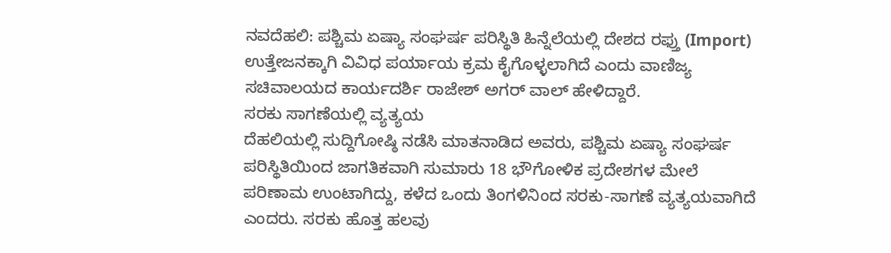ನವದೆಹಲಿ: ಪಶ್ಚಿಮ ಏಷ್ಯಾ ಸಂಘರ್ಷ ಪರಿಸ್ಥಿತಿ ಹಿನ್ನೆಲೆಯಲ್ಲಿ ದೇಶದ ರಫ್ತು (Import) ಉತ್ತೇಜನಕ್ಕಾಗಿ ವಿವಿಧ ಪರ್ಯಾಯ ಕ್ರಮ ಕೈಗೊಳ್ಳಲಾಗಿದೆ ಎಂದು ವಾಣಿಜ್ಯ ಸಚಿವಾಲಯದ ಕಾರ್ಯದರ್ಶಿ ರಾಜೇಶ್ ಅಗರ್ ವಾಲ್ ಹೇಳಿದ್ದಾರೆ.
ಸರಕು ಸಾಗಣೆಯಲ್ಲಿ ವ್ಯತ್ಯಯ
ದೆಹಲಿಯಲ್ಲಿ ಸುದ್ದಿಗೋಷ್ಠಿ ನಡೆಸಿ ಮಾತನಾಡಿದ ಅವರು, ಪಶ್ಚಿಮ ಏಷ್ಯಾ ಸಂಘರ್ಷ ಪರಿಸ್ಥಿತಿಯಿಂದ ಜಾಗತಿಕವಾಗಿ ಸುಮಾರು 18 ಭೌಗೋಳಿಕ ಪ್ರದೇಶಗಳ ಮೇಲೆ ಪರಿಣಾಮ ಉಂಟಾಗಿದ್ದು, ಕಳೆದ ಒಂದು ತಿಂಗಳಿನಿಂದ ಸರಕು-ಸಾಗಣೆ ವ್ಯತ್ಯಯವಾಗಿದೆ ಎಂದರು. ಸರಕು ಹೊತ್ತ ಹಲವು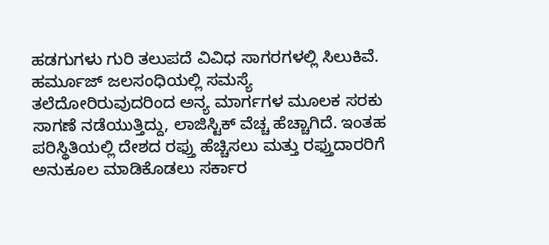ಹಡಗುಗಳು ಗುರಿ ತಲುಪದೆ ವಿವಿಧ ಸಾಗರಗಳಲ್ಲಿ ಸಿಲುಕಿವೆ. ಹರ್ಮೂಜ್ ಜಲಸಂಧಿಯಲ್ಲಿ ಸಮಸ್ಯೆ ತಲೆದೋರಿರುವುದರಿಂದ ಅನ್ಯ ಮಾರ್ಗಗಳ ಮೂಲಕ ಸರಕು ಸಾಗಣೆ ನಡೆಯುತ್ತಿದ್ದು, ಲಾಜಿಸ್ಟಿಕ್ ವೆಚ್ಚ ಹೆಚ್ಚಾಗಿದೆ. ಇಂತಹ ಪರಿಸ್ಥಿತಿಯಲ್ಲಿ ದೇಶದ ರಫ್ತು ಹೆಚ್ಚಿಸಲು ಮತ್ತು ರಫ್ತುದಾರರಿಗೆ ಅನುಕೂಲ ಮಾಡಿಕೊಡಲು ಸರ್ಕಾರ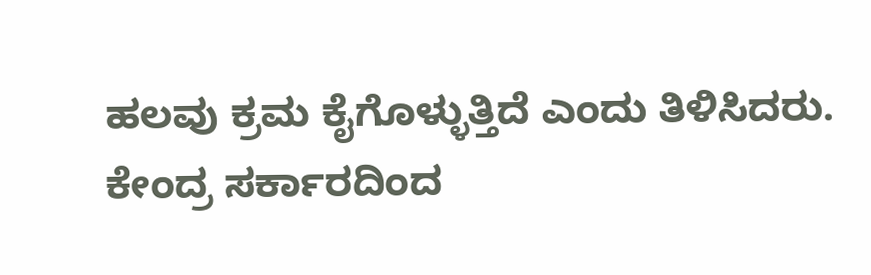ಹಲವು ಕ್ರಮ ಕೈಗೊಳ್ಳುತ್ತಿದೆ ಎಂದು ತಿಳಿಸಿದರು.
ಕೇಂದ್ರ ಸರ್ಕಾರದಿಂದ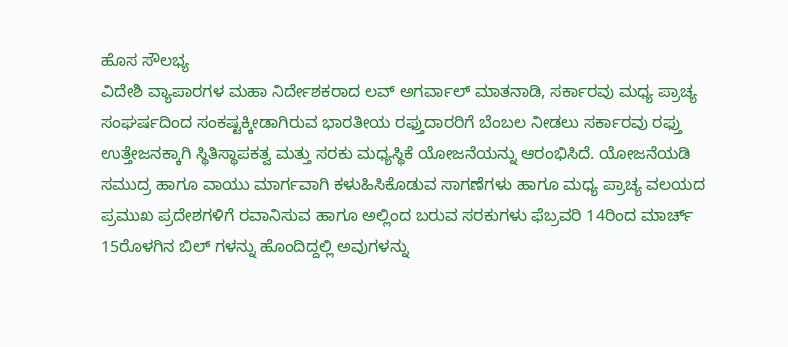ಹೊಸ ಸೌಲಭ್ಯ
ವಿದೇಶಿ ವ್ಯಾಪಾರಗಳ ಮಹಾ ನಿರ್ದೇಶಕರಾದ ಲವ್ ಅಗರ್ವಾಲ್ ಮಾತನಾಡಿ, ಸರ್ಕಾರವು ಮಧ್ಯ ಪ್ರಾಚ್ಯ ಸಂಘರ್ಷದಿಂದ ಸಂಕಷ್ಟಕ್ಕೀಡಾಗಿರುವ ಭಾರತೀಯ ರಫ್ತುದಾರರಿಗೆ ಬೆಂಬಲ ನೀಡಲು ಸರ್ಕಾರವು ರಫ್ತು ಉತ್ತೇಜನಕ್ಕಾಗಿ ಸ್ಥಿತಿಸ್ಥಾಪಕತ್ವ ಮತ್ತು ಸರಕು ಮಧ್ಯಸ್ಥಿಕೆ ಯೋಜನೆಯನ್ನು ಆರಂಭಿಸಿದೆ. ಯೋಜನೆಯಡಿ ಸಮುದ್ರ ಹಾಗೂ ವಾಯು ಮಾರ್ಗವಾಗಿ ಕಳುಹಿಸಿಕೊಡುವ ಸಾಗಣೆಗಳು ಹಾಗೂ ಮಧ್ಯ ಪ್ರಾಚ್ಯ ವಲಯದ ಪ್ರಮುಖ ಪ್ರದೇಶಗಳಿಗೆ ರವಾನಿಸುವ ಹಾಗೂ ಅಲ್ಲಿಂದ ಬರುವ ಸರಕುಗಳು ಫೆಬ್ರವರಿ 14ರಿಂದ ಮಾರ್ಚ್ 15ರೊಳಗಿನ ಬಿಲ್ ಗಳನ್ನು ಹೊಂದಿದ್ದಲ್ಲಿ ಅವುಗಳನ್ನು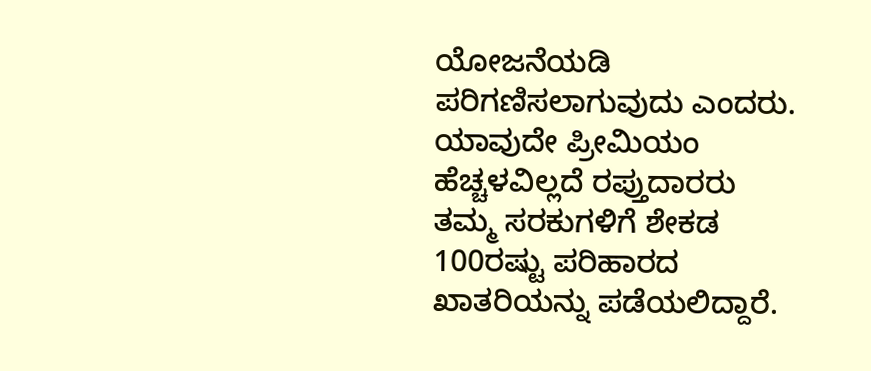ಯೋಜನೆಯಡಿ ಪರಿಗಣಿಸಲಾಗುವುದು ಎಂದರು. ಯಾವುದೇ ಪ್ರೀಮಿಯಂ ಹೆಚ್ಚಳವಿಲ್ಲದೆ ರಪ್ತುದಾರರು ತಮ್ಮ ಸರಕುಗಳಿಗೆ ಶೇಕಡ 100ರಷ್ಟು ಪರಿಹಾರದ ಖಾತರಿಯನ್ನು ಪಡೆಯಲಿದ್ದಾರೆ.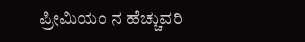ಪ್ರೀಮಿಯಂ ನ ಹೆಚ್ಚುವರಿ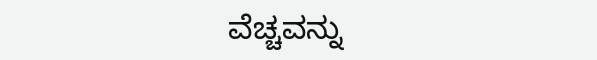ವೆಚ್ಚವನ್ನು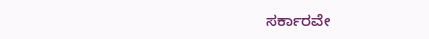ಸರ್ಕಾರವೇ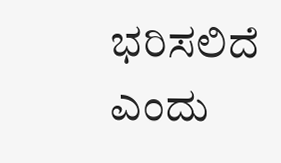ಭರಿಸಲಿದೆ ಎಂದು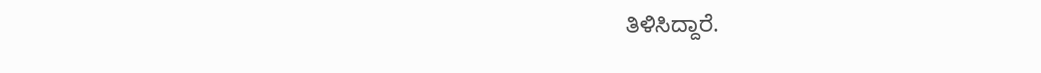ತಿಳಿಸಿದ್ದಾರೆ.